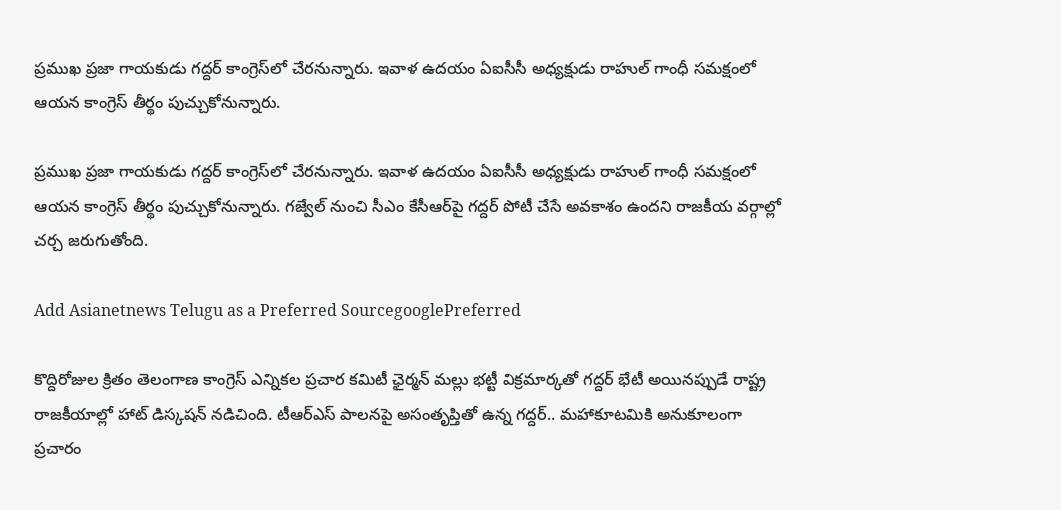ప్రముఖ ప్రజా గాయకుడు గద్దర్ కాంగ్రెస్‌లో చేరనున్నారు. ఇవాళ ఉదయం ఏఐసీసీ అధ్యక్షుడు రాహుల్ గాంధీ సమక్షంలో ఆయన కాంగ్రెస్ తీర్థం పుచ్చుకోనున్నారు.

ప్రముఖ ప్రజా గాయకుడు గద్దర్ కాంగ్రెస్‌లో చేరనున్నారు. ఇవాళ ఉదయం ఏఐసీసీ అధ్యక్షుడు రాహుల్ గాంధీ సమక్షంలో ఆయన కాంగ్రెస్ తీర్థం పుచ్చుకోనున్నారు. గజ్వేల్ నుంచి సీఎం కేసీఆర్‌పై గద్దర్ పోటీ చేసే అవకాశం ఉందని రాజకీయ వర్గాల్లో చర్చ జరుగుతోంది.

Add Asianetnews Telugu as a Preferred SourcegooglePreferred

కొద్దిరోజుల క్రితం తెలంగాణ కాంగ్రెస్ ఎన్నికల ప్రచార కమిటీ ఛైర్మన్ మల్లు భట్టీ విక్రమార్కతో గద్దర్ భేటీ అయినప్పుడే రాష్ట్ర రాజకీయాల్లో హాట్ డిస్కషన్ నడిచింది. టీఆర్ఎస్ పాలనపై అసంతృప్తితో ఉన్న గద్దర్.. మహాకూటమికి అనుకూలంగా ప్రచారం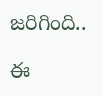జరిగింది..

ఈ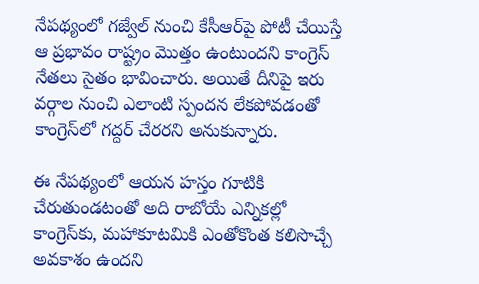నేపథ్యంలో గజ్వేల్ నుంచి కేసీఆర్‌పై పోటీ చేయిస్తే ఆ ప్రభావం రాష్ట్రం మొత్తం ఉంటుందని కాంగ్రెస్ నేతలు సైతం భావించారు. అయితే దీనిపై ఇరు వర్గాల నుంచి ఎలాంటి స్పందన లేకపోవడంతో కాంగ్రెస్‌లో గద్దర్ చేరరని అనుకున్నారు.

ఈ నేపథ్యంలో ఆయన హస్తం గూటికి చేరుతుండటంతో అది రాబోయే ఎన్నికల్లో కాంగ్రెస్‌కు, మహాకూటమికి ఎంతోకొంత కలిసొచ్చే అవకాశం ఉందని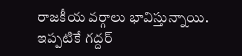రాజకీయ వర్గాలు భావిస్తున్నాయి. ఇప్పటికే గద్దర్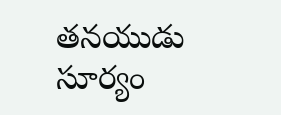తనయుడు సూర్యం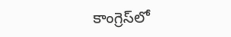కాంగ్రెస్‌లో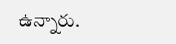ఉన్నారు.